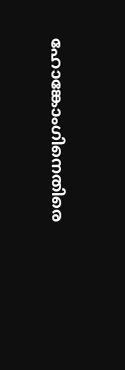ഹോങ്കോംഗിനെതിരെ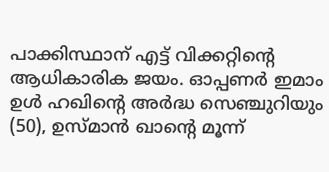പാക്കിസ്ഥാന് എട്ട് വിക്കറ്റിന്‍റെ ആധികാരിക ജയം. ഓപ്പണര്‍ ഇമാം ഉള്‍ ഹഖിന്‍റെ അര്‍ദ്ധ സെഞ്ചുറിയും (50), ഉസ്‌മാന്‍ ഖാന്‍റെ മൂന്ന്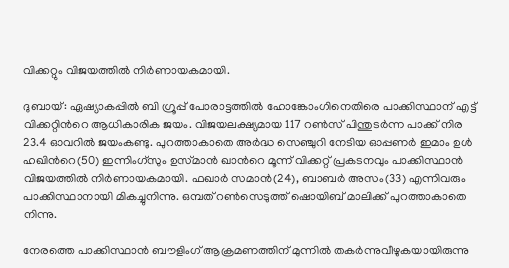വിക്കറ്റും വിജയത്തില്‍ നിര്‍ണായകമായി.

ദുബായ്: ഏഷ്യാകപ്പില്‍ ബി ഗ്രൂപ്പ് പോരാട്ടത്തില്‍ ഹോങ്കോംഗിനെതിരെ പാക്കിസ്ഥാന് എട്ട് വിക്കറ്റിന്‍റെ ആധികാരിക ജയം. വിജയലക്ഷ്യമായ 117 റണ്‍സ് പിന്തുടര്‍ന്ന പാക്ക് നിര 23.4 ഓവറില്‍ ജയംകണ്ടു. പുറത്താകാതെ അര്‍ദ്ധ സെഞ്ചുറി നേടിയ ഓപ്പണര്‍ ഇമാം ഉള്‍ ഹഖിന്‍റെ(50) ഇന്നിംഗ്സും ഉസ്‌മാന്‍ ഖാന്‍റെ മൂന്ന് വിക്കറ്റ് പ്രകടനവും പാക്കിസ്ഥാന്‍ വിജയത്തില്‍ നിര്‍ണായകമായി. ഫഖാര്‍ സമാന്‍(24), ബാബര്‍ അസം(33) എന്നിവരും പാക്കിസ്ഥാനായി മികച്ചുനിന്നു. ഒമ്പത് റണ്‍സെടുത്ത് ഷൊയിബ് മാലിക്ക് പുറത്താകാതെ നിന്നു.

നേരത്തെ പാക്കിസ്ഥാന്‍ ബൗളിംഗ് ആക്രമണത്തിന് മുന്നില്‍ തകര്‍ന്നുവീഴുകയായിരുന്നു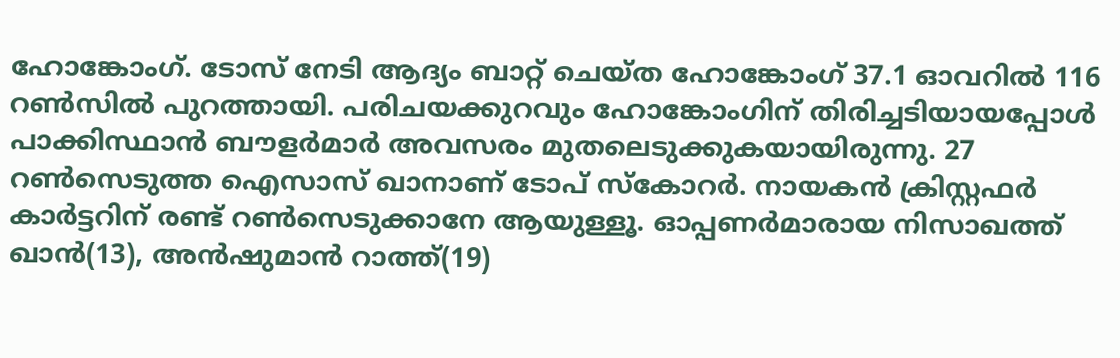ഹോങ്കോംഗ്. ടോസ് നേടി ആദ്യം ബാറ്റ് ചെയ്ത ഹോങ്കോംഗ് 37.1 ഓവറില്‍ 116 റണ്‍സില്‍ പുറത്തായി. പരിചയക്കുറവും ഹോങ്കോംഗിന് തിരിച്ചടിയായപ്പോള്‍ പാക്കിസ്ഥാന്‍ ബൗളര്‍മാര്‍ അവസരം മുതലെടുക്കുകയായിരുന്നു. 27 റണ്‍സെടുത്ത ഐസാസ് ഖാനാണ് ടോപ് സ്‌കോറര്‍. നായകന്‍ ക്രിസ്റ്റഫര്‍ കാര്‍ട്ടറിന് രണ്ട് റണ്‍സെടുക്കാനേ ആയുള്ളൂ. ഓപ്പണര്‍മാരായ നിസാഖത്ത് ഖാന്‍(13), അന്‍ഷുമാന്‍ റാത്ത്(19)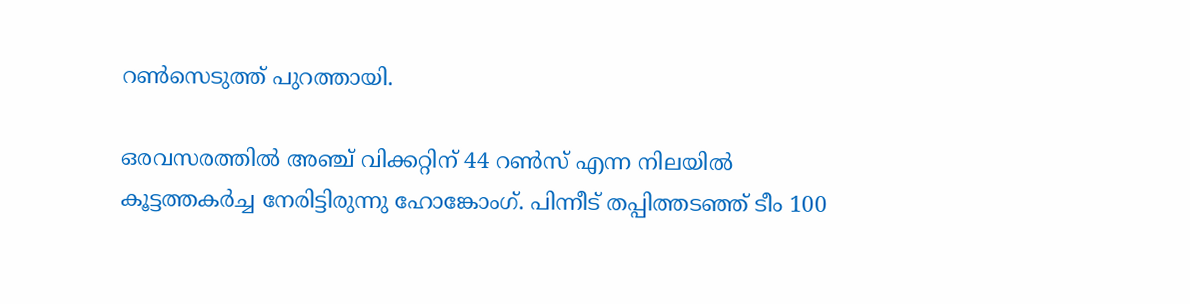റണ്‍സെടുത്ത് പുറത്തായി.

ഒരവസരത്തില്‍ അഞ്ച് വിക്കറ്റിന് 44 റണ്‍സ് എന്ന നിലയില്‍ കൂട്ടത്തകര്‍ച്ച നേരിട്ടിരുന്നു ഹോങ്കോംഗ്. പിന്നീട് തപ്പിത്തടഞ്ഞ് ടീം 100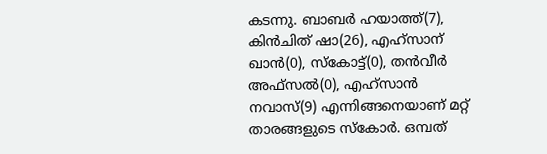കടന്നു. ബാബര്‍ ഹയാത്ത്(7), കിന്‍ചിത് ഷാ(26), എഹ്‌സാന് ഖാന്‍‍(0), സ്‌കോട്ട്(0), തന്‍വീര്‍ അഫ്‌സല്‍‍(0), എഹ്‌സാന്‍ നവാസ്(9) എന്നിങ്ങനെയാണ് മറ്റ് താരങ്ങളുടെ സ്‌കോര്‍. ഒമ്പത്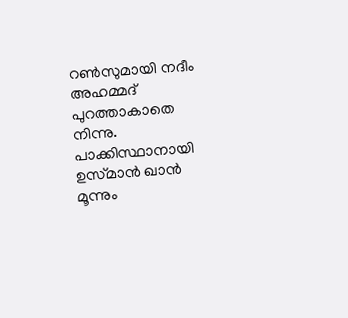റണ്‍സുമായി നദീം അഹമ്മദ് പുറത്താകാതെ നിന്നു. പാക്കിസ്ഥാനായി ഉസ്‌മാന്‍ ഖാന്‍ മൂന്നും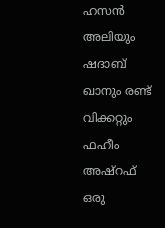ഹസന്‍ അലിയും ഷദാബ് ഖാനും രണ്ട് വിക്കറ്റും ഫഹീം അഷ്‌റഫ് ഒരു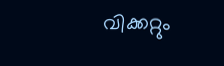വിക്കറ്റും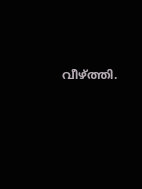വീഴ്‌ത്തി.